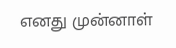எனது முன்னாள்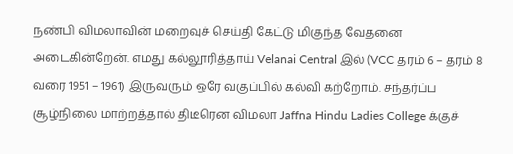நண்பி விமலாவின் மறைவுச் செய்தி கேட்டு மிகுந்த வேதனை அடைகின்றேன். எமது கல்லூரித்தாய் Velanai Central இல் (VCC தரம் 6 – தரம் 8 வரை 1951 – 1961) இருவரும் ஒரே வகுப்பில் கல்வி கற்றோம். சந்தர்ப்ப சூழ்நிலை மாற்றத்தால் திடீரென விமலா Jaffna Hindu Ladies College க்குச்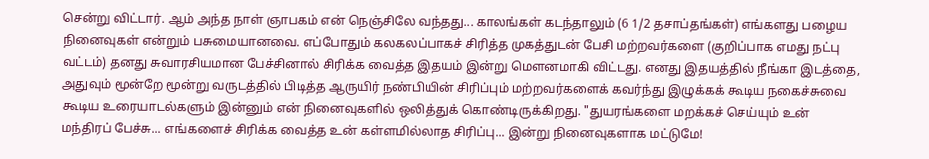சென்று விட்டார். ஆம் அந்த நாள் ஞாபகம் என் நெஞ்சிலே வந்தது... காலங்கள் கடந்தாலும் (6 1/2 தசாப்தங்கள்) எங்களது பழைய நினைவுகள் என்றும் பசுமையானவை. எப்போதும் கலகலப்பாகச் சிரித்த முகத்துடன் பேசி மற்றவர்களை (குறிப்பாக எமது நட்பு வட்டம்) தனது சுவாரசியமான பேச்சினால் சிரிக்க வைத்த இதயம் இன்று மௌனமாகி விட்டது. எனது இதயத்தில் நீங்கா இடத்தை, அதுவும் மூன்றே மூன்று வருடத்தில் பிடித்த ஆருயிர் நண்பியின் சிரிப்பும் மற்றவர்களைக் கவர்ந்து இழுக்கக் கூடிய நகைச்சுவை கூடிய உரையாடல்களும் இன்னும் என் நினைவுகளில் ஒலித்துக் கொண்டிருக்கிறது. "துயரங்களை மறக்கச் செய்யும் உன் மந்திரப் பேச்சு... எங்களைச் சிரிக்க வைத்த உன் கள்ளமில்லாத சிரிப்பு... இன்று நினைவுகளாக மட்டுமே!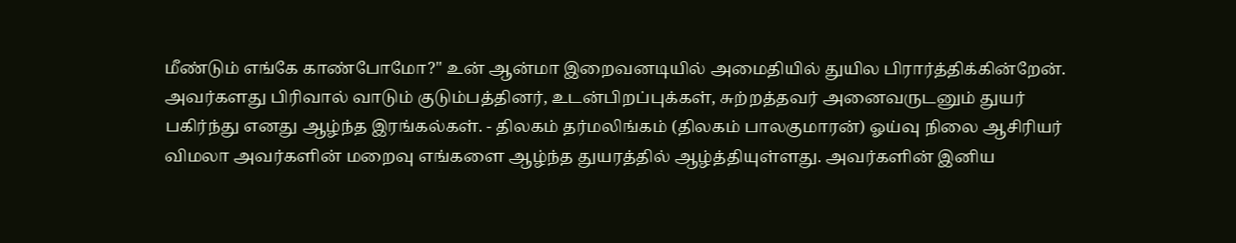மீண்டும் எங்கே காண்போமோ?" உன் ஆன்மா இறைவனடியில் அமைதியில் துயில பிரார்த்திக்கின்றேன். அவர்களது பிரிவால் வாடும் குடும்பத்தினர், உடன்பிறப்புக்கள், சுற்றத்தவர் அனைவருடனும் துயர் பகிர்ந்து எனது ஆழ்ந்த இரங்கல்கள். - திலகம் தர்மலிங்கம் (திலகம் பாலகுமாரன்) ஓய்வு நிலை ஆசிரியர்
விமலா அவர்களின் மறைவு எங்களை ஆழ்ந்த துயரத்தில் ஆழ்த்தியுள்ளது. அவர்களின் இனிய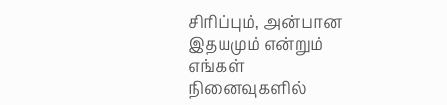சிரிப்பும், அன்பான இதயமும் என்றும் எங்கள் நினைவுகளில்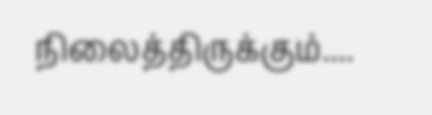நிலைத்திருக்கும்....